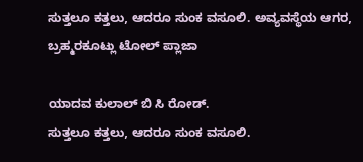ಸುತ್ತಲೂ ಕತ್ತಲು, ಆದರೂ ಸುಂಕ ವಸೂಲಿ. ಅವ್ಯವಸ್ಥೆಯ ಆಗರ, ಬ್ರಹ್ಮರಕೂಟ್ಲು ಟೋಲ್ ಪ್ಲಾಜಾ

ಯಾದವ ಕುಲಾಲ್ ಬಿ ಸಿ ರೋಡ್.
ಸುತ್ತಲೂ ಕತ್ತಲು, ಆದರೂ ಸುಂಕ ವಸೂಲಿ.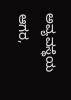ಅವ್ಯವಸ್ಥೆಯ ಆಗರ,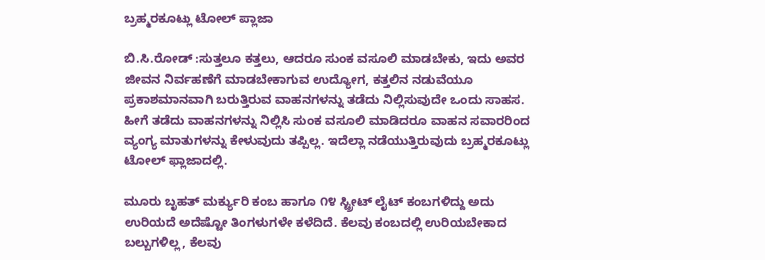ಬ್ರಹ್ಮರಕೂಟ್ಲು ಟೋಲ್ ಪ್ಲಾಜಾ

ಬಿ.ಸಿ.ರೋಡ್ :ಸುತ್ತಲೂ ಕತ್ತಲು, ಆದರೂ ಸುಂಕ ವಸೂಲಿ ಮಾಡಬೇಕು, ಇದು ಅವರ ಜೀವನ ನಿರ್ವಹಣೆಗೆ ಮಾಡಬೇಕಾಗುವ ಉದ್ಯೋಗ, ಕತ್ತಲಿನ ನಡುವೆಯೂ ಪ್ರಕಾಶಮಾನವಾಗಿ ಬರುತ್ತಿರುವ ವಾಹನಗಳನ್ನು ತಡೆದು ನಿಲ್ಲಿಸುವುದೇ ಒಂದು ಸಾಹಸ. ಹೀಗೆ ತಡೆದು ವಾಹನಗಳನ್ನು ನಿಲ್ಲಿಸಿ ಸುಂಕ ವಸೂಲಿ ಮಾಡಿದರೂ ವಾಹನ ಸವಾರರಿಂದ ವ್ಯಂಗ್ಯ ಮಾತುಗಳನ್ನು ಕೇಳುವುದು ತಪ್ಪಿಲ್ಲ. ಇದೆಲ್ಲಾ ನಡೆಯುತ್ತಿರುವುದು ಬ್ರಹ್ಮರಕೂಟ್ಲು ಟೋಲ್ ಫ್ಲಾಜಾದಲ್ಲಿ.

ಮೂರು ಬೃಹತ್ ಮರ್ಕ್ಯುರಿ ಕಂಬ ಹಾಗೂ ೧೪ ಸ್ಟ್ರೀಟ್ ಲೈಟ್ ಕಂಬಗಳಿದ್ದು ಅದು ಉರಿಯದೆ ಅದೆಷ್ಟೋ ತಿಂಗಳುಗಳೇ ಕಳೆದಿದೆ. ಕೆಲವು ಕಂಬದಲ್ಲಿ ಉರಿಯಬೇಕಾದ ಬಲ್ಬುಗಳಿಲ್ಲ, ಕೆಲವು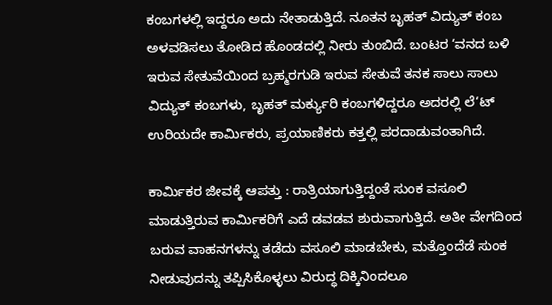ಕಂಬಗಳಲ್ಲಿ ಇದ್ದರೂ ಅದು ನೇತಾಡುತ್ತಿದೆ. ನೂತನ ಬೃಹತ್ ವಿದ್ಯುತ್ ಕಂಬ ಅಳವಡಿಸಲು ತೋಡಿದ ಹೊಂಡದಲ್ಲಿ ನೀರು ತುಂಬಿದೆ. ಬಂಟರ ‘ವನದ ಬಳಿ ಇರುವ ಸೇತುವೆಯಿಂದ ಬ್ರಹ್ಮರಗುಡಿ ಇರುವ ಸೇತುವೆ ತನಕ ಸಾಲು ಸಾಲು ವಿದ್ಯುತ್ ಕಂಬಗಳು, ಬೃಹತ್ ಮರ್ಕ್ಯುರಿ ಕಂಬಗಳಿದ್ದರೂ ಅದರಲ್ಲಿ ಲೆ‘ಟ್ ಉರಿಯದೇ ಕಾರ್ಮಿಕರು, ಪ್ರಯಾಣಿಕರು ಕತ್ತಲ್ಲಿ ಪರದಾಡುವಂತಾಗಿದೆ.

ಕಾರ್ಮಿಕರ ಜೀವಕ್ಕೆ ಆಪತ್ತು : ರಾತ್ರಿಯಾಗುತ್ತಿದ್ದಂತೆ ಸುಂಕ ವಸೂಲಿ ಮಾಡುತ್ತಿರುವ ಕಾರ್ಮಿಕರಿಗೆ ಎದೆ ಡವಡವ ಶುರುವಾಗುತ್ತಿದೆ. ಅತೀ ವೇಗದಿಂದ ಬರುವ ವಾಹನಗಳನ್ನು ತಡೆದು ವಸೂಲಿ ಮಾಡಬೇಕು, ಮತ್ತೊಂದೆಡೆ ಸುಂಕ ನೀಡುವುದನ್ನು ತಪ್ಪಿಸಿಕೊಳ್ಳಲು ವಿರುದ್ಧ ದಿಕ್ಕಿನಿಂದಲೂ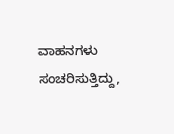ವಾಹನಗಳು ಸಂಚರಿಸುತ್ತಿದ್ದು,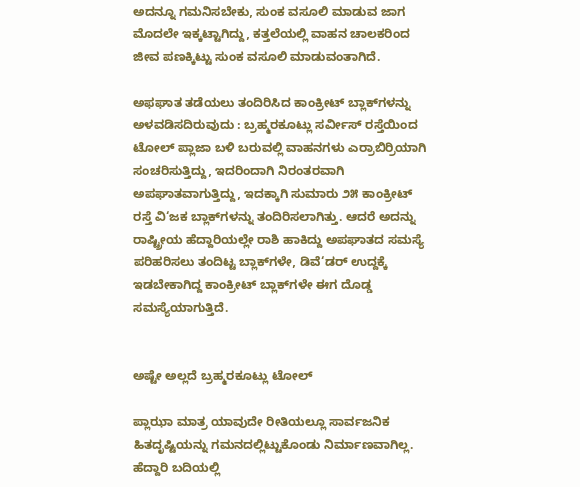ಅದನ್ನೂ ಗಮನಿಸಬೇಕು, ಸುಂಕ ವಸೂಲಿ ಮಾಡುವ ಜಾಗ ಮೊದಲೇ ಇಕ್ಕಟ್ಟಾಗಿದ್ದು, ಕತ್ತಲೆಯಲ್ಲಿ ವಾಹನ ಚಾಲಕರಿಂದ ಜೀವ ಪಣಕ್ಕಿಟ್ಟು ಸುಂಕ ವಸೂಲಿ ಮಾಡುವಂತಾಗಿದೆ.

ಅಫಘಾತ ತಡೆಯಲು ತಂದಿರಿಸಿದ ಕಾಂಕ್ರೀಟ್ ಬ್ಲಾಕ್‌ಗಳನ್ನು ಅಳವಡಿಸದಿರುವುದು : ಬ್ರಹ್ಮರಕೂಟ್ಲು ಸರ್ವೀಸ್ ರಸ್ತೆಯಿಂದ ಟೋಲ್ ಪ್ಲಾಜಾ ಬಳಿ ಬರುವಲ್ಲಿ ವಾಹನಗಳು ಎರ್ರಾಬಿರ್ರಿಯಾಗಿ ಸಂಚರಿಸುತ್ತಿದ್ದು, ಇದರಿಂದಾಗಿ ನಿರಂತರವಾಗಿ ಅಪಘಾತವಾಗುತ್ತಿದ್ದು, ಇದಕ್ಕಾಗಿ ಸುಮಾರು ೨೫ ಕಾಂಕ್ರೀಟ್ ರಸ್ತೆ ವಿ‘ಜಕ ಬ್ಲಾಕ್‌ಗಳನ್ನು ತಂದಿರಿಸಲಾಗಿತ್ತು. ಆದರೆ ಅದನ್ನು ರಾಷ್ಟ್ರೀಯ ಹೆದ್ದಾರಿಯಲ್ಲೇ ರಾಶಿ ಹಾಕಿದ್ದು ಅಪಘಾತದ ಸಮಸ್ಯೆ ಪರಿಹರಿಸಲು ತಂದಿಟ್ಟ ಬ್ಲಾಕ್‌ಗಳೇ, ಡಿವೆ‘ಡರ್ ಉದ್ದಕ್ಕೆ ಇಡಬೇಕಾಗಿದ್ದ ಕಾಂಕ್ರೀಟ್ ಬ್ಲಾಕ್‌ಗಳೇ ಈಗ ದೊಡ್ಡ ಸಮಸ್ಯೆಯಾಗುತ್ತಿದೆ.


ಅಷ್ಟೇ ಅಲ್ಲದೆ ಬ್ರಹ್ಮರಕೂಟ್ಲು ಟೋಲ್

ಪ್ಲಾಝಾ ಮಾತ್ರ ಯಾವುದೇ ರೀತಿಯಲ್ಲೂ ಸಾರ್ವಜನಿಕ ಹಿತದೃಷ್ಟಿಯನ್ನು ಗಮನದಲ್ಲಿಟ್ಟುಕೊಂಡು ನಿರ್ಮಾಣವಾಗಿಲ್ಲ. ಹೆದ್ದಾರಿ ಬದಿಯಲ್ಲಿ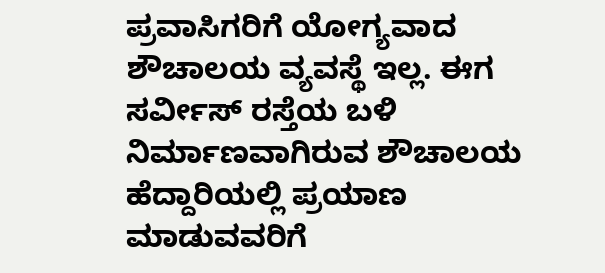ಪ್ರವಾಸಿಗರಿಗೆ ಯೋಗ್ಯವಾದ ಶೌಚಾಲಯ ವ್ಯವಸ್ಥೆ ಇಲ್ಲ. ಈಗ ಸರ್ವೀಸ್ ರಸ್ತೆಯ ಬಳಿ ನಿರ್ಮಾಣವಾಗಿರುವ ಶೌಚಾಲಯ ಹೆದ್ದಾರಿಯಲ್ಲಿ ಪ್ರಯಾಣ ಮಾಡುವವರಿಗೆ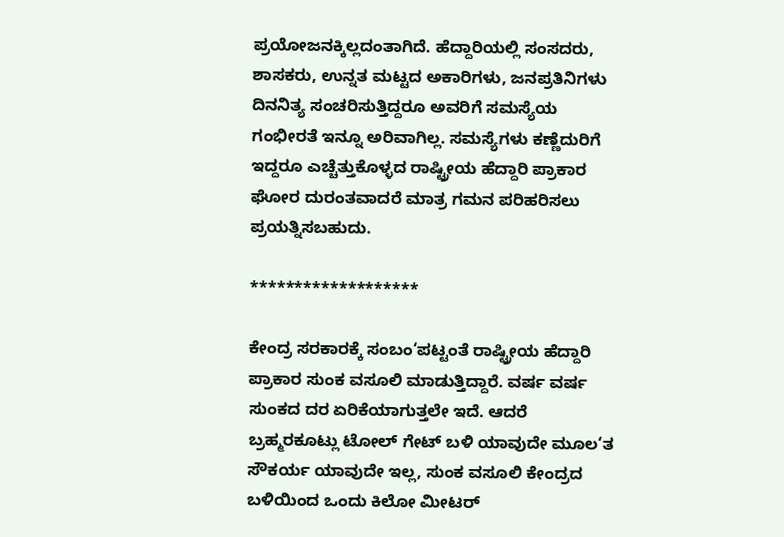ಪ್ರಯೋಜನಕ್ಕಿಲ್ಲದಂತಾಗಿದೆ. ಹೆದ್ದಾರಿಯಲ್ಲಿ ಸಂಸದರು, ಶಾಸಕರು, ಉನ್ನತ ಮಟ್ಟದ ಅಕಾರಿಗಳು, ಜನಪ್ರತಿನಿಗಳು ದಿನನಿತ್ಯ ಸಂಚರಿಸುತ್ತಿದ್ದರೂ ಅವರಿಗೆ ಸಮಸ್ಯೆಯ ಗಂಭೀರತೆ ಇನ್ನೂ ಅರಿವಾಗಿಲ್ಲ. ಸಮಸ್ಯೆಗಳು ಕಣ್ಣೆದುರಿಗೆ ಇದ್ದರೂ ಎಚ್ಚೆತ್ತುಕೊಳ್ಳದ ರಾಷ್ಟ್ರೀಯ ಹೆದ್ದಾರಿ ಪ್ರಾಕಾರ ಘೋರ ದುರಂತವಾದರೆ ಮಾತ್ರ ಗಮನ ಪರಿಹರಿಸಲು ಪ್ರಯತ್ನಿಸಬಹುದು.

*******************

ಕೇಂದ್ರ ಸರಕಾರಕ್ಕೆ ಸಂಬಂ‘ಪಟ್ಟಂತೆ ರಾಷ್ಟ್ರೀಯ ಹೆದ್ದಾರಿ ಪ್ರಾಕಾರ ಸುಂಕ ವಸೂಲಿ ಮಾಡುತ್ತಿದ್ದಾರೆ. ವರ್ಷ ವರ್ಷ ಸುಂಕದ ದರ ಏರಿಕೆಯಾಗುತ್ತಲೇ ಇದೆ. ಆದರೆ ಬ್ರಹ್ಮರಕೂಟ್ಲು ಟೋಲ್ ಗೇಟ್ ಬಳಿ ಯಾವುದೇ ಮೂಲ‘ತ ಸೌಕರ್ಯ ಯಾವುದೇ ಇಲ್ಲ, ಸುಂಕ ವಸೂಲಿ ಕೇಂದ್ರದ ಬಳಿಯಿಂದ ಒಂದು ಕಿಲೋ ಮೀಟರ್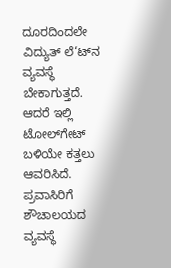ದೂರದಿಂದಲೇ ವಿದ್ಯುತ್ ಲೆ‘ಟ್‌ನ ವ್ಯವಸ್ಥೆ ಬೇಕಾಗುತ್ತದೆ. ಆದರೆ ಇಲ್ಲಿ ಟೋಲ್‌ಗೇಟ್ ಬಳಿಯೇ ಕತ್ತಲು ಆವರಿಸಿದೆ. ಪ್ರವಾಸಿರಿಗೆ ಶೌಚಾಲಯದ ವ್ಯವಸ್ಥೆ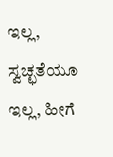ಇಲ್ಲ, ಸ್ವಚ್ಛತೆಯೂ ಇಲ್ಲ, ಹೀಗೆ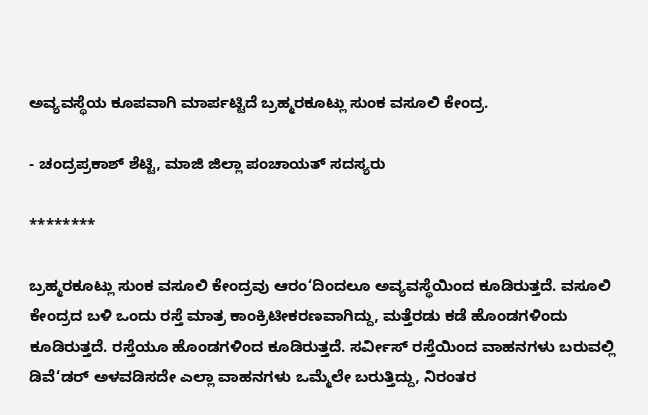ಅವ್ಯವಸ್ಥೆಯ ಕೂಪವಾಗಿ ಮಾರ್ಪಟ್ಟಿದೆ ಬ್ರಹ್ಮರಕೂಟ್ಲು ಸುಂಕ ವಸೂಲಿ ಕೇಂದ್ರ.

- ಚಂದ್ರಪ್ರಕಾಶ್ ಶೆಟ್ಟಿ, ಮಾಜಿ ಜಿಲ್ಲಾ ಪಂಚಾಯತ್ ಸದಸ್ಯರು

********

ಬ್ರಹ್ಮರಕೂಟ್ಲು ಸುಂಕ ವಸೂಲಿ ಕೇಂದ್ರವು ಆರಂ‘ದಿಂದಲೂ ಅವ್ಯವಸ್ಥೆಯಿಂದ ಕೂಡಿರುತ್ತದೆ. ವಸೂಲಿ ಕೇಂದ್ರದ ಬಳಿ ಒಂದು ರಸ್ತೆ ಮಾತ್ರ ಕಾಂಕ್ರಿಟೀಕರಣವಾಗಿದ್ದು, ಮತ್ತೆರಡು ಕಡೆ ಹೊಂಡಗಳಿಂದು ಕೂಡಿರುತ್ತದೆ. ರಸ್ತೆಯೂ ಹೊಂಡಗಳಿಂದ ಕೂಡಿರುತ್ತದೆ. ಸರ್ವೀಸ್ ರಸ್ತೆಯಿಂದ ವಾಹನಗಳು ಬರುವಲ್ಲಿ ಡಿವೆ‘ಡರ್ ಅಳವಡಿಸದೇ ಎಲ್ಲಾ ವಾಹನಗಳು ಒಮ್ಮೆಲೇ ಬರುತ್ತಿದ್ದು, ನಿರಂತರ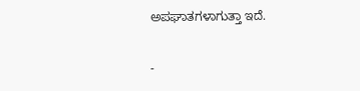ಅಪಘಾತಗಳಾಗುತ್ತಾ ಇದೆ.

-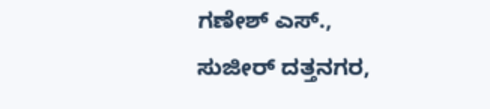ಗಣೇಶ್ ಎಸ್., ಸುಜೀರ್ ದತ್ತನಗರ,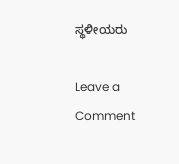ಸ್ಥಳೀಯರು

Leave a Comment